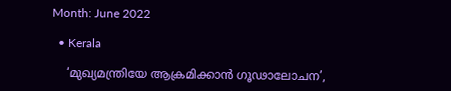Month: June 2022

  • Kerala

    ‘മുഖ്യമന്ത്രിയേ ആക്രമിക്കാൻ ഗൂഢാലോചന’,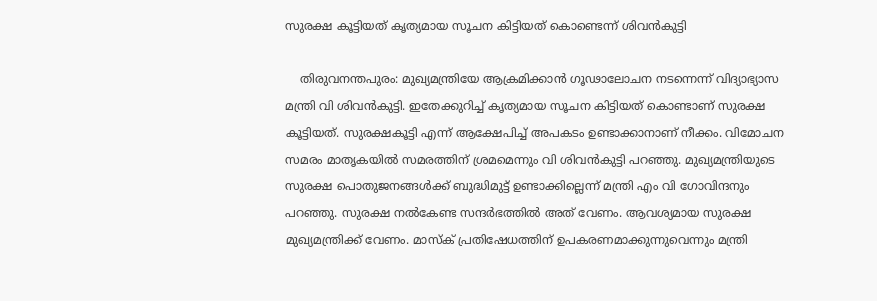സുരക്ഷ കൂട്ടിയത് കൃത്യമായ സൂചന കിട്ടിയത് കൊണ്ടെന്ന് ശിവന്‍കുട്ടി

    തിരുവനന്തപുരം: മുഖ്യമന്ത്രിയേ ആക്രമിക്കാൻ ഗൂഢാലോചന നടന്നെന്ന് വിദ്യാഭ്യാസ മന്ത്രി വി ശിവന്‍കുട്ടി. ഇതേക്കുറിച്ച് കൃത്യമായ സൂചന കിട്ടിയത് കൊണ്ടാണ് സുരക്ഷ കൂട്ടിയത്. സുരക്ഷകൂട്ടി എന്ന് ആക്ഷേപിച്ച് അപകടം ഉണ്ടാക്കാനാണ് നീക്കം. വിമോചന സമരം മാതൃകയിൽ സമരത്തിന് ശ്രമമെന്നും വി ശിവൻകുട്ടി പറഞ്ഞു. മുഖ്യമന്ത്രിയുടെ സുരക്ഷ പൊതുജനങ്ങൾക്ക് ബുദ്ധിമുട്ട് ഉണ്ടാക്കില്ലെന്ന് മന്ത്രി എം വി ഗോവിന്ദനും പറഞ്ഞു. സുരക്ഷ നൽകേണ്ട സന്ദർഭത്തിൽ അത് വേണം. ആവശ്യമായ സുരക്ഷ മുഖ്യമന്ത്രിക്ക് വേണം. മാസ്ക് പ്രതിഷേധത്തിന് ഉപകരണമാക്കുന്നുവെന്നും മന്ത്രി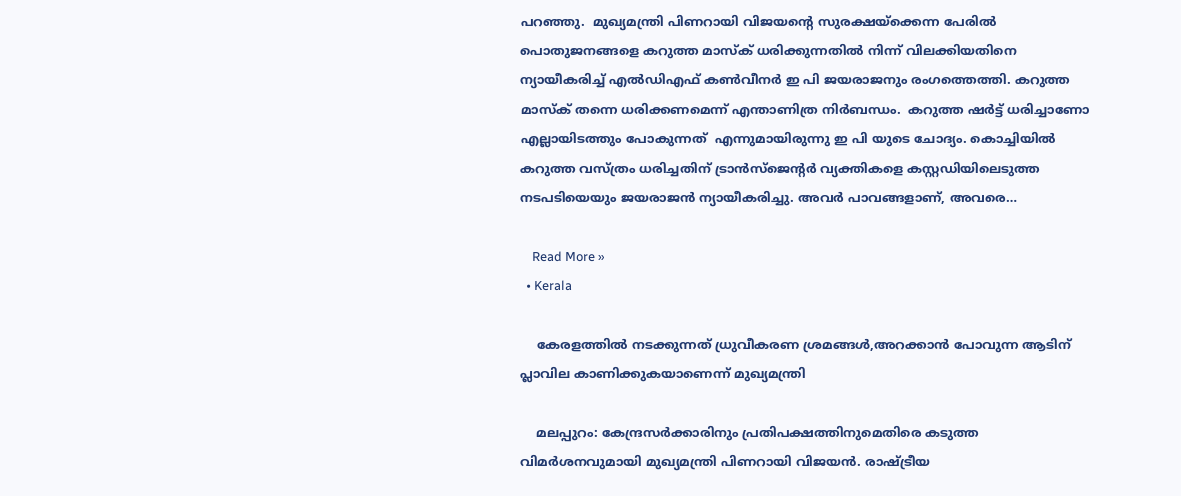പറഞ്ഞു.  മുഖ്യമന്ത്രി പിണറായി വിജയന്‍റെ സുരക്ഷയ്ക്കെന്ന പേരിൽ പൊതുജനങ്ങളെ കറുത്ത മാസ്ക് ധരിക്കുന്നതിൽ നിന്ന് വിലക്കിയതിനെ ന്യായീകരിച്ച് എൽഡിഎഫ് കൺവീനർ ഇ പി ജയരാജനും രംഗത്തെത്തി. കറുത്ത മാസ്ക് തന്നെ ധരിക്കണമെന്ന് എന്താണിത്ര നിർബന്ധം.  കറുത്ത ഷർട്ട് ധരിച്ചാണോ എല്ലായിടത്തും പോകുന്നത്  എന്നുമായിരുന്നു ഇ പി യുടെ ചോദ്യം. കൊച്ചിയിൽ കറുത്ത വസ്ത്രം ധരിച്ചതിന് ട്രാൻസ്ജെന്‍റര്‍ വ്യക്തികളെ കസ്റ്റഡിയിലെടുത്ത നടപടിയെയും ജയരാജൻ ന്യായീകരിച്ചു. അവർ പാവങ്ങളാണ്, അവരെ…

    Read More »
  • Kerala

    കേരളത്തിൽ നടക്കുന്നത് ധ്രുവീകരണ ശ്രമങ്ങൾ,അറക്കാൻ പോവുന്ന ആടിന് പ്ലാവില കാണിക്കുകയാണെന്ന് മുഖ്യമന്ത്രി

    മലപ്പുറം: കേന്ദ്രസര്‍ക്കാരിനും പ്രതിപക്ഷത്തിനുമെതിരെ കടുത്ത വിമര്‍ശനവുമായി മുഖ്യമന്ത്രി പിണറായി വിജയന്‍. രാഷ്ട്രീയ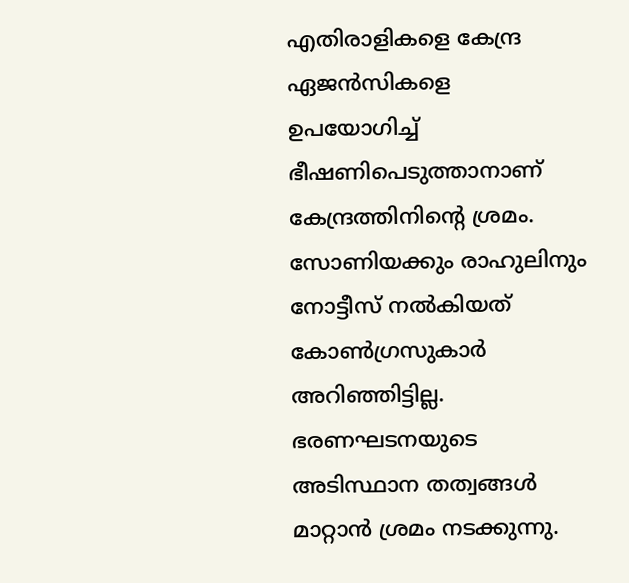എതിരാളികളെ കേന്ദ്ര ഏജൻസികളെ ഉപയോഗിച്ച് ഭീഷണിപെടുത്താനാണ് കേന്ദ്രത്തിനി‍ന്‍റെ ശ്രമം. സോണിയക്കും രാഹുലിനും നോട്ടീസ് നൽകിയത് കോൺഗ്രസുകാർ അറിഞ്ഞിട്ടില്ല. ഭരണഘടനയുടെ അടിസ്ഥാന തത്വങ്ങൾ മാറ്റാൻ ശ്രമം നടക്കുന്നു.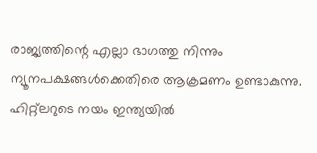രാജ്യത്തിന്റെ എല്ലാ ഭാഗത്തു നിന്നും ന്യൂനപക്ഷങ്ങൾക്കെതിരെ ആക്രമണം ഉണ്ടാകുന്നു. ഹിറ്റ്ലറുടെ നയം ഇന്ത്യയിൽ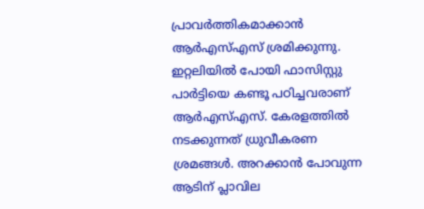പ്രാവർത്തികമാക്കാൻ ആർഎസ്എസ് ശ്രമിക്കുന്നു. ഇറ്റലിയിൽ പോയി ഫാസിസ്റ്റു പാർട്ടിയെ കണ്ടൂ പഠിച്ചവരാണ് ആർഎസ്എസ്. കേരളത്തിൽ നടക്കുന്നത് ധ്രുവീകരണ ശ്രമങ്ങൾ. അറക്കാൻ പോവുന്ന ആടിന് പ്ലാവില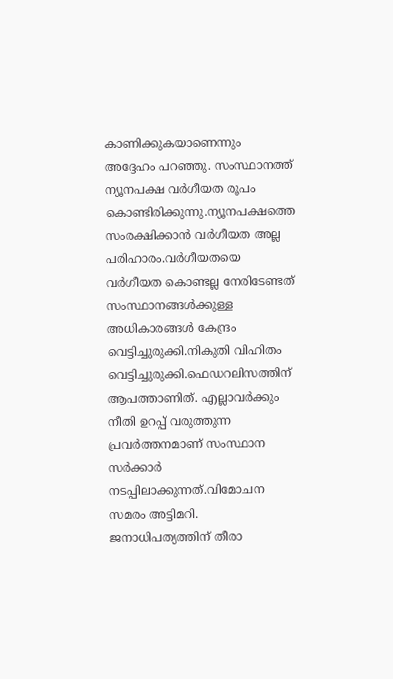കാണിക്കുകയാണെന്നും അദ്ദേഹം പറഞ്ഞു. സംസ്ഥാനത്ത് ന്യൂനപക്ഷ വർഗീയത രൂപം കൊണ്ടിരിക്കുന്നു.ന്യൂനപക്ഷത്തെ സംരക്ഷിക്കാൻ വർഗീയത അല്ല പരിഹാരം.വർഗീയതയെ വർഗീയത കൊണ്ടല്ല നേരിടേണ്ടത് സംസ്ഥാനങ്ങൾക്കുള്ള അധികാരങ്ങൾ കേന്ദ്രം വെട്ടിച്ചുരുക്കി.നികുതി വിഹിതം വെട്ടിച്ചുരുക്കി.ഫെഡറലിസത്തിന് ആപത്താണിത്. എല്ലാവർക്കും നീതി ഉറപ്പ് വരുത്തുന്ന പ്രവർത്തനമാണ് സംസ്ഥാന സർക്കാർ നടപ്പിലാക്കുന്നത്.വിമോചന സമരം അട്ടിമറി. ജനാധിപത്യത്തിന് തീരാ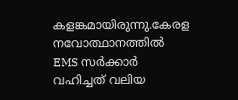കളങ്കമായിരുന്നു.കേരള നവോത്ഥാനത്തിൽ EMS സർക്കാർ വഹിച്ചത് വലിയ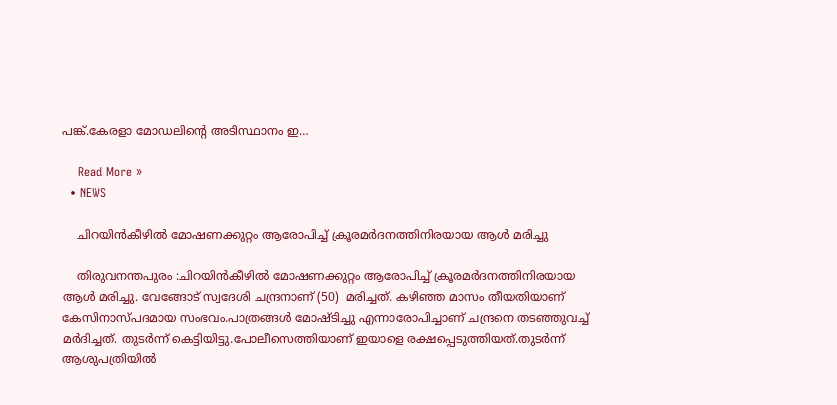പങ്ക്.കേരളാ മോഡലിന്‍റെ അടിസ്ഥാനം ഇ…

    Read More »
  • NEWS

    ചിറയിന്‍കീഴില്‍ മോഷണക്കുറ്റം ആരോപിച്ച്‌ ക്രൂരമര്‍ദനത്തിനിരയായ ആള്‍ മരിച്ചു

    തിരുവനന്തപുരം :ചിറയിന്‍കീഴില്‍ മോഷണക്കുറ്റം ആരോപിച്ച്‌ ക്രൂരമര്‍ദനത്തിനിരയായ ആള്‍ മരിച്ചു. വേങ്ങോട് സ്വദേശി ചന്ദ്രനാണ് (50)  മരിച്ചത്. കഴിഞ്ഞ മാസം തീയതിയാണ് കേസിനാസ്പദമായ സംഭവം.പാത്രങ്ങള്‍ മോഷ്ടിച്ചു എന്നാരോപിച്ചാണ് ചന്ദ്രനെ തടഞ്ഞുവച്ച്‌ മര്‍ദിച്ചത്. തുടര്‍ന്ന് കെട്ടിയിട്ടു.പോലീസെത്തിയാണ് ഇയാളെ രക്ഷപ്പെടുത്തിയത്.തുടർന്ന് ആശുപത്രിയിൽ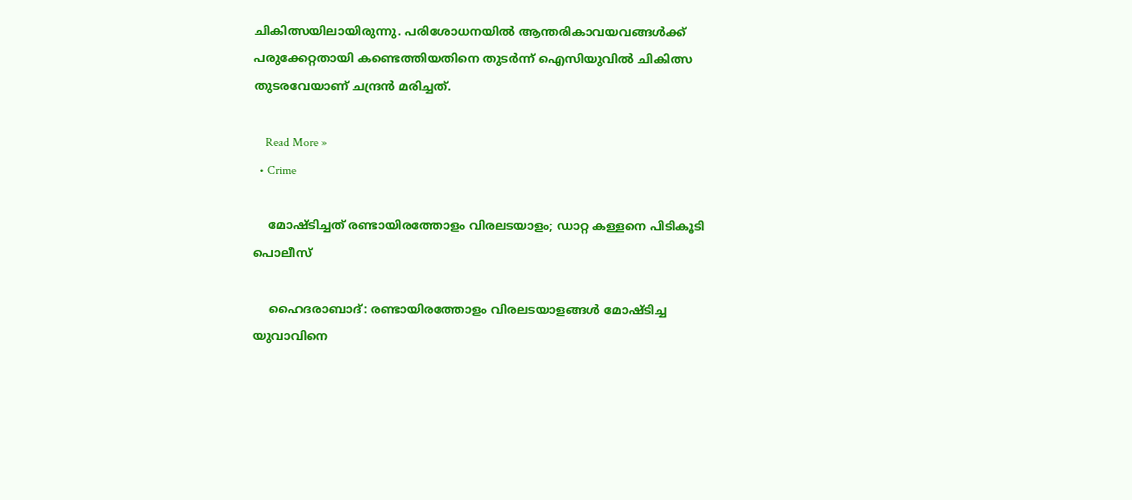ചികിത്സയിലായിരുന്നു. പരിശോധനയില്‍ ആന്തരികാവയവങ്ങള്‍ക്ക് പരുക്കേറ്റതായി കണ്ടെത്തിയതിനെ തുടർന്ന് ഐസിയുവില്‍ ചികിത്സ തുടരവേയാണ് ചന്ദ്രന്‍ മരിച്ചത്.

    Read More »
  • Crime

    മോഷ്ടിച്ചത് രണ്ടായിരത്തോളം വിരലടയാളം; ഡാറ്റ കള്ളനെ പിടികൂടി പൊലീസ്

    ഹൈദരാബാദ്: രണ്ടായിരത്തോളം വിരലടയാളങ്ങൾ മോഷ്ടിച്ച യുവാവിനെ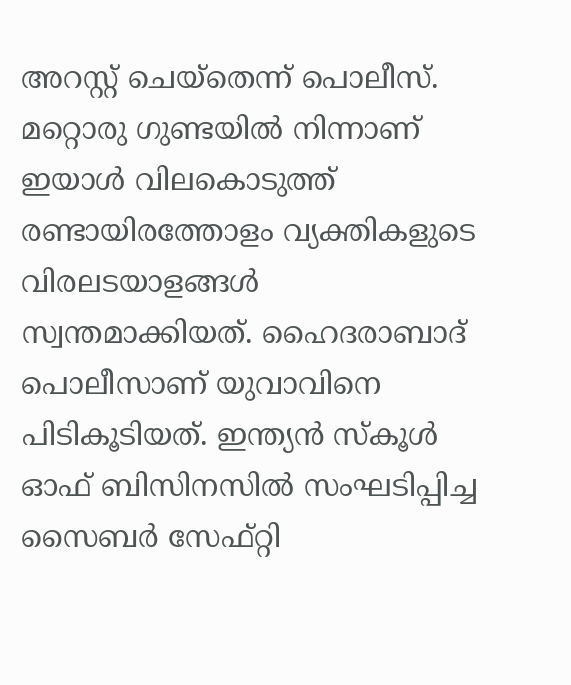അറസ്റ്റ് ചെയ്തെന്ന് പൊലീസ്. മറ്റൊരു ഗുണ്ടയിൽ നിന്നാണ്  ഇയാൾ വിലകൊടുത്ത് രണ്ടായിരത്തോളം വ്യക്തികളുടെ വിരലടയാളങ്ങൾ സ്വന്തമാക്കിയത്. ഹൈദരാബാദ് പൊലീസാണ് യുവാവിനെ പിടികൂടിയത്. ഇന്ത്യൻ സ്‌കൂൾ ഓഫ് ബിസിനസിൽ സംഘടിപ്പിച്ച സൈബർ സേഫ്റ്റി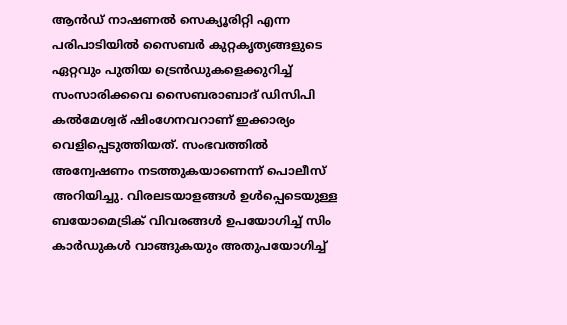ആൻഡ് നാഷണൽ സെക്യൂരിറ്റി എന്ന പരിപാടിയിൽ സൈബർ കുറ്റകൃത്യങ്ങളുടെ ഏറ്റവും പുതിയ ട്രെൻഡുകളെക്കുറിച്ച് സംസാരിക്കവെ സൈബരാബാദ് ഡിസിപി കൽമേശ്വര് ഷിംഗേനവറാണ് ഇക്കാര്യം വെളിപ്പെടുത്തിയത്. സംഭവത്തിൽ അന്വേഷണം നടത്തുകയാണെന്ന് പൊലീസ് അറിയിച്ചു. വിരലടയാളങ്ങൾ ഉൾപ്പെടെയുള്ള ബയോമെട്രിക് വിവരങ്ങൾ ഉപയോഗിച്ച് സിം കാർഡുകൾ വാങ്ങുകയും അതുപയോഗിച്ച്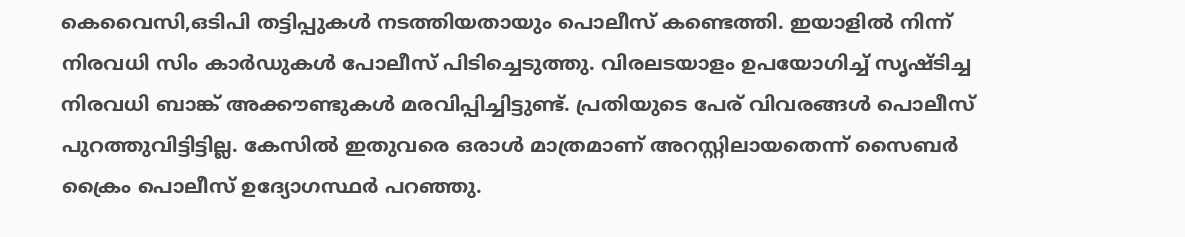കെവൈസി,ഒടിപി തട്ടിപ്പുകൾ നടത്തിയതായും പൊലീസ് കണ്ടെത്തി. ഇയാളിൽ നിന്ന് നിരവധി സിം കാർഡുകൾ പോലീസ് പിടിച്ചെടുത്തു. വിരലടയാളം ഉപയോഗിച്ച് സൃഷ്ടിച്ച നിരവധി ബാങ്ക് അക്കൗണ്ടുകൾ മരവിപ്പിച്ചിട്ടുണ്ട്. പ്രതിയുടെ പേര് വിവരങ്ങൾ പൊലീസ് പുറത്തുവിട്ടിട്ടില്ല. കേസിൽ ഇതുവരെ ഒരാൾ മാത്രമാണ് അറസ്റ്റിലായതെന്ന് സൈബർ ക്രൈം പൊലീസ് ഉദ്യോഗസ്ഥർ പറഞ്ഞു.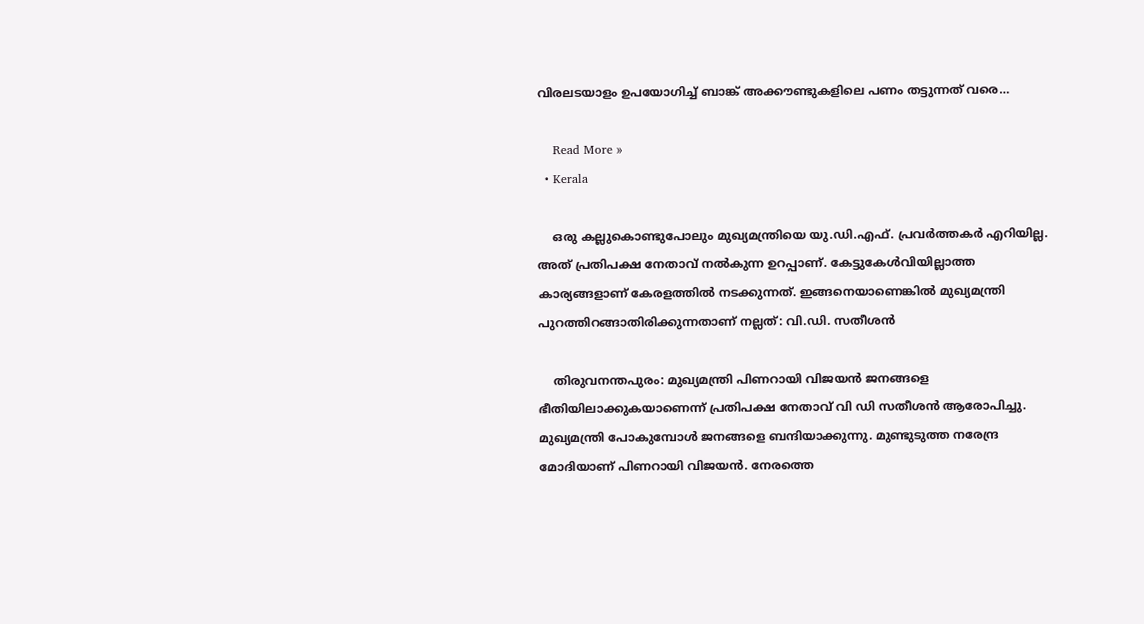വിരലടയാളം ഉപയോഗിച്ച് ബാങ്ക് അക്കൗണ്ടുകളിലെ പണം തട്ടുന്നത് വരെ…

    Read More »
  • Kerala

    ഒരു കല്ലുകൊണ്ടുപോലും മുഖ്യമന്ത്രിയെ യു.ഡി.എഫ്. പ്രവര്‍ത്തകര്‍ എറിയില്ല. അത് പ്രതിപക്ഷ നേതാവ് നല്‍കുന്ന ഉറപ്പാണ്. കേട്ടുകേള്‍വിയില്ലാത്ത കാര്യങ്ങളാണ് കേരളത്തില്‍ നടക്കുന്നത്. ഇങ്ങനെയാണെങ്കില്‍ മുഖ്യമന്ത്രി പുറത്തിറങ്ങാതിരിക്കുന്നതാണ് നല്ലത്: വി.ഡി. സതീശന്‍

    തിരുവനന്തപുരം: മുഖ്യമന്ത്രി പിണറായി വിജയൻ ജനങ്ങളെ ഭീതിയിലാക്കുകയാണെന്ന് പ്രതിപക്ഷ നേതാവ് വി ഡി സതീശൻ ആരോപിച്ചു. മുഖ്യമന്ത്രി പോകുമ്പോൾ ജനങ്ങളെ ബന്ദിയാക്കുന്നു. മുണ്ടുടുത്ത നരേന്ദ്ര മോദിയാണ് പിണറായി വിജയൻ. നേരത്തെ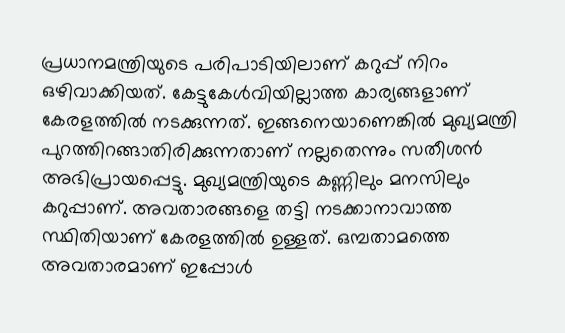പ്രധാനമന്ത്രിയുടെ പരിപാടിയിലാണ് കറുപ്പ് നിറം ഒഴിവാക്കിയത്. കേട്ടുകേൾവിയില്ലാത്ത കാര്യങ്ങളാണ് കേരളത്തിൽ നടക്കുന്നത്. ഇങ്ങനെയാണെങ്കിൽ മുഖ്യമന്ത്രി പുറത്തിറങ്ങാതിരിക്കുന്നതാണ് നല്ലതെന്നും സതീശൻ അഭിപ്രായപ്പെട്ടു. മുഖ്യമന്ത്രിയുടെ കണ്ണിലും മനസിലും കറുപ്പാണ്. അവതാരങ്ങളെ തട്ടി നടക്കാനാവാത്ത സ്ഥിതിയാണ് കേരളത്തിൽ ഉള്ളത്. ഒമ്പതാമത്തെ അവതാരമാണ് ഇപ്പോൾ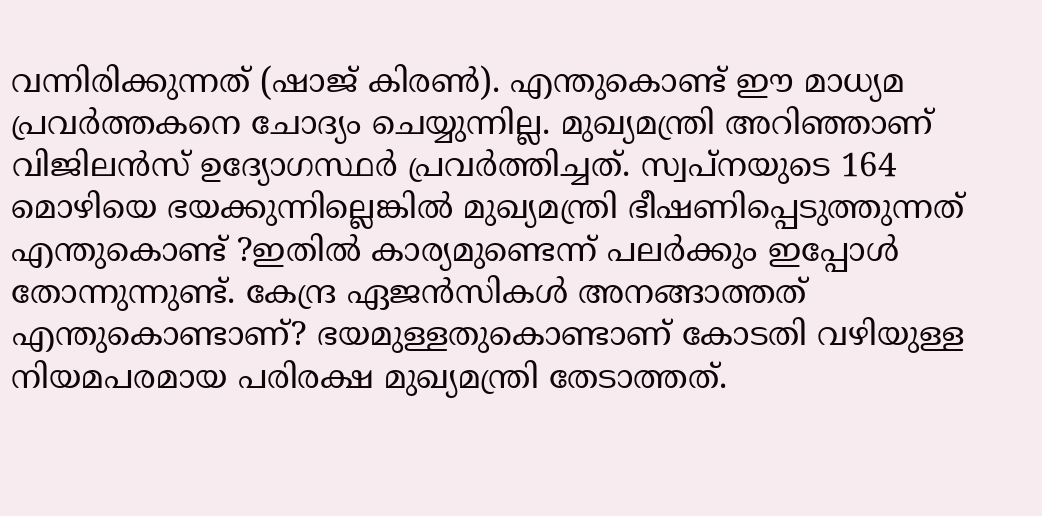വന്നിരിക്കുന്നത് (ഷാജ് കിരൺ). എന്തുകൊണ്ട് ഈ മാധ്യമ പ്രവർത്തകനെ ചോദ്യം ചെയ്യുന്നില്ല. മുഖ്യമന്ത്രി അറിഞ്ഞാണ് വിജിലൻസ് ഉദ്യോഗസ്ഥർ പ്രവർത്തിച്ചത്. സ്വപ്നയുടെ 164 മൊഴിയെ ഭയക്കുന്നില്ലെങ്കിൽ മുഖ്യമന്ത്രി ഭീഷണിപ്പെടുത്തുന്നത് എന്തുകൊണ്ട് ?ഇതിൽ കാര്യമുണ്ടെന്ന് പലർക്കും ഇപ്പോൾ തോന്നുന്നുണ്ട്. കേന്ദ്ര ഏജൻസികൾ അനങ്ങാത്തത് എന്തുകൊണ്ടാണ്? ഭയമുള്ളതുകൊണ്ടാണ് കോടതി വഴിയുള്ള നിയമപരമായ പരിരക്ഷ മുഖ്യമന്ത്രി തേടാത്തത്.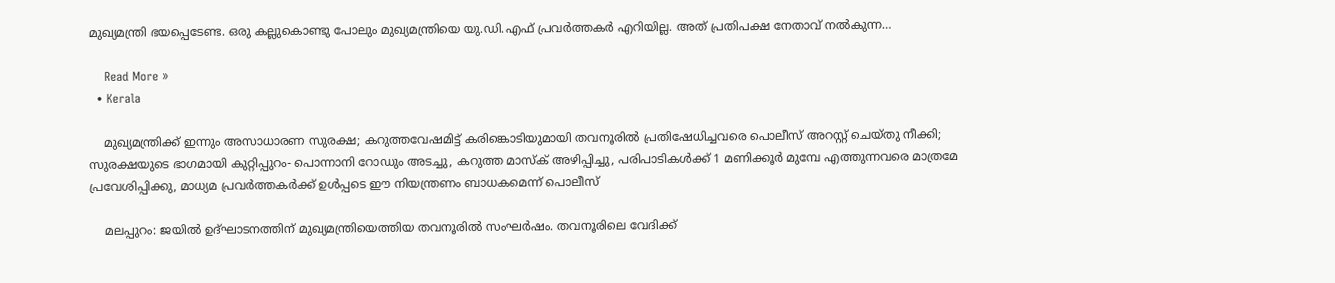മുഖ്യമന്ത്രി ഭയപ്പെടേണ്ട. ഒരു കല്ലുകൊണ്ടു പോലും മുഖ്യമന്ത്രിയെ യു.ഡി.എഫ് പ്രവർത്തകർ എറിയില്ല. അത് പ്രതിപക്ഷ നേതാവ് നൽകുന്ന…

    Read More »
  • Kerala

    മുഖ്യമന്ത്രിക്ക് ഇന്നും അസാധാരണ സുരക്ഷ; കറുത്തവേഷമിട്ട് കരിങ്കൊടിയുമായി തവനൂരില്‍ പ്രതിഷേധിച്ചവരെ പൊലീസ് അറസ്റ്റ് ചെയ്തു നീക്കി; സുരക്ഷയുടെ ഭാഗമായി കുറ്റിപ്പുറം- പൊന്നാനി റോഡും അടച്ചു, കറുത്ത മാസ്‌ക് അഴിപ്പിച്ചു, പരിപാടികള്‍ക്ക് 1 മണിക്കൂര്‍ മുമ്പേ എത്തുന്നവരെ മാത്രമേ പ്രവേശിപ്പിക്കു, മാധ്യമ പ്രവര്‍ത്തകര്‍ക്ക് ഉള്‍പ്പടെ ഈ നിയന്ത്രണം ബാധകമെന്ന് പൊലീസ്

    മലപ്പുറം: ജയില്‍ ഉദ്ഘാടനത്തിന് മുഖ്യമന്ത്രിയെത്തിയ തവനൂരില്‍ സംഘര്‍ഷം. തവനൂരിലെ വേദിക്ക്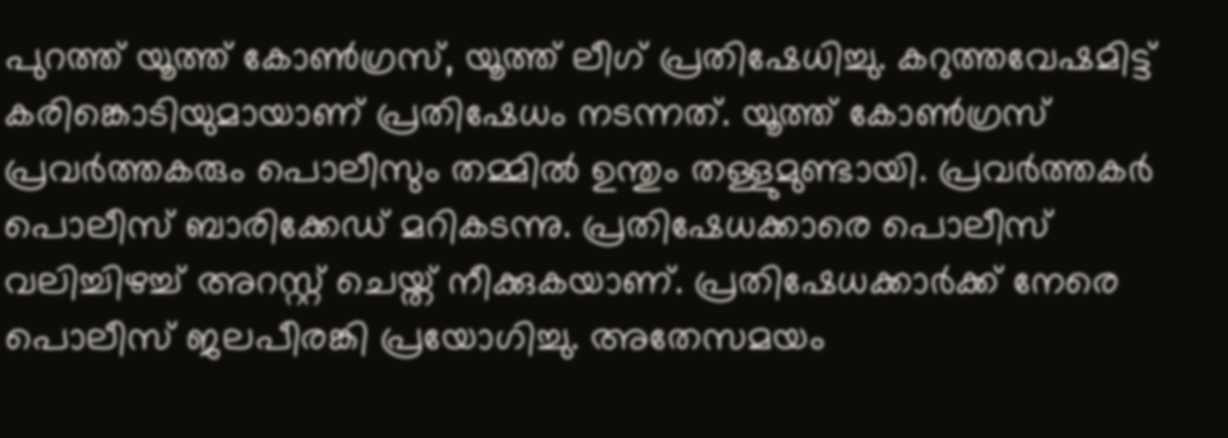പുറത്ത് യൂത്ത് കോൺഗ്രസ്, യൂത്ത് ലീഗ് പ്രതിഷേധിച്ചു. കറുത്തവേഷമിട്ട് കരിങ്കൊടിയുമായാണ് പ്രതിഷേധം നടന്നത്. യൂത്ത് കോണ്‍ഗ്രസ് പ്രവര്‍ത്തകരും പൊലീസും തമ്മില്‍ ഉന്തും തള്ളുമുണ്ടായി. പ്രവര്‍ത്തകര്‍ പൊലീസ് ബാരിക്കേഡ് മറികടന്നു. പ്രതിഷേധക്കാരെ പൊലീസ് വലിച്ചിഴച്ച് അറസ്റ്റ് ചെയ്ത് നീക്കുകയാണ്. പ്രതിഷേധക്കാര്‍ക്ക് നേരെ പൊലീസ് ജലപീരങ്കി പ്രയോഗിച്ചു. അതേസമയം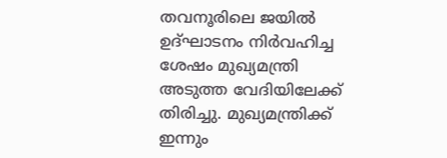തവനൂരിലെ ജയില്‍ ഉദ്ഘാടനം നിര്‍വഹിച്ച ശേഷം മുഖ്യമന്ത്രി അടുത്ത വേദിയിലേക്ക് തിരിച്ചു. മുഖ്യമന്ത്രിക്ക് ഇന്നും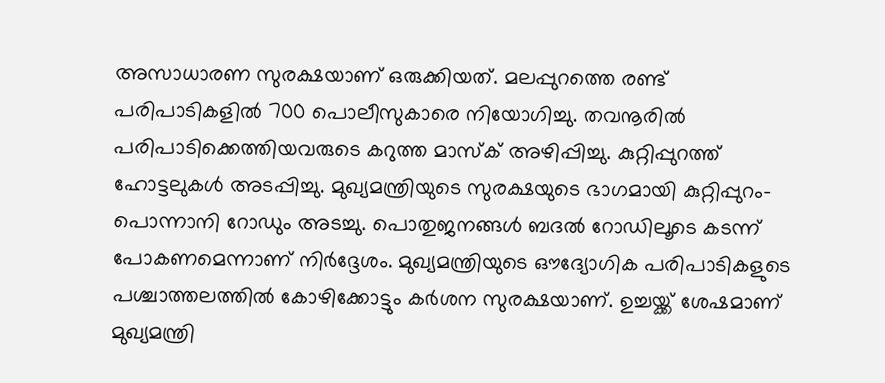അസാധാരണ സുരക്ഷയാണ് ഒരുക്കിയത്. മലപ്പുറത്തെ രണ്ട് പരിപാടികളിൽ 700 പൊലീസുകാരെ നിയോഗിച്ചു. തവനൂരിൽ പരിപാടിക്കെത്തിയവരുടെ കറുത്ത മാസ്ക് അഴിപ്പിച്ചു. കുറ്റിപ്പുറത്ത് ഹോട്ടലുകൾ അടപ്പിച്ചു. മുഖ്യമന്ത്രിയുടെ സുരക്ഷയുടെ ഭാഗമായി കുറ്റിപ്പുറം- പൊന്നാനി റോഡും അടച്ചു. പൊതുജനങ്ങൾ ബദൽ റോഡിലൂടെ കടന്ന് പോകണമെന്നാണ് നിർദ്ദേശം. മുഖ്യമന്ത്രിയുടെ ഔദ്യോഗിക പരിപാടികളുടെ പശ്ചാത്തലത്തിൽ കോഴിക്കോട്ടും കർശന സുരക്ഷയാണ്. ഉച്ചയ്ക്ക് ശേഷമാണ് മുഖ്യമന്ത്രി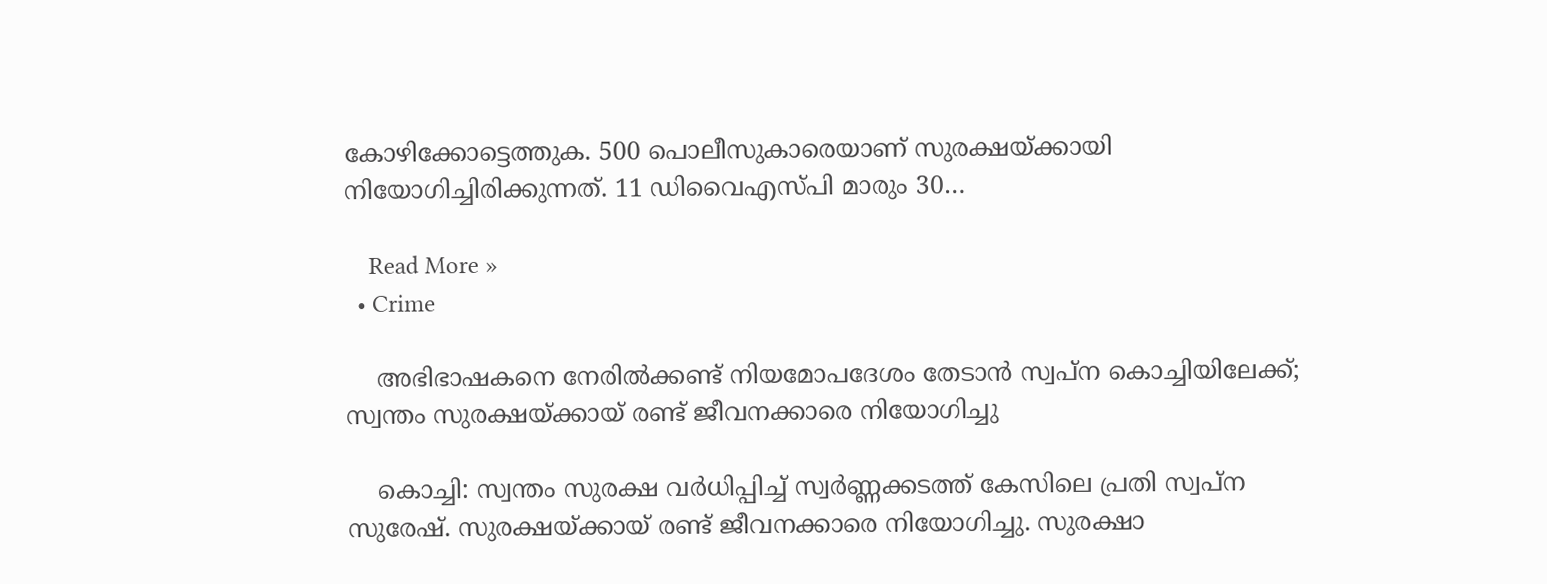കോഴിക്കോട്ടെത്തുക. 500 പൊലീസുകാരെയാണ് സുരക്ഷയ്ക്കായി നിയോഗിച്ചിരിക്കുന്നത്. 11 ഡിവൈഎസ്പി മാരും 30…

    Read More »
  • Crime

    അഭിഭാഷകനെ നേരില്‍ക്കണ്ട് നിയമോപദേശം തേടാന്‍ സ്വപ്ന കൊച്ചിയിലേക്ക്; സ്വന്തം സുരക്ഷയ്ക്കായ് രണ്ട് ജീവനക്കാരെ നിയോഗിച്ചു

    കൊച്ചി: സ്വന്തം സുരക്ഷ വര്‍ധിപ്പിച്ച് സ്വർണ്ണക്കടത്ത് കേസിലെ പ്രതി സ്വപ്ന സുരേഷ്. സുരക്ഷയ്ക്കായ് രണ്ട് ജീവനക്കാരെ നിയോഗിച്ചു. സുരക്ഷാ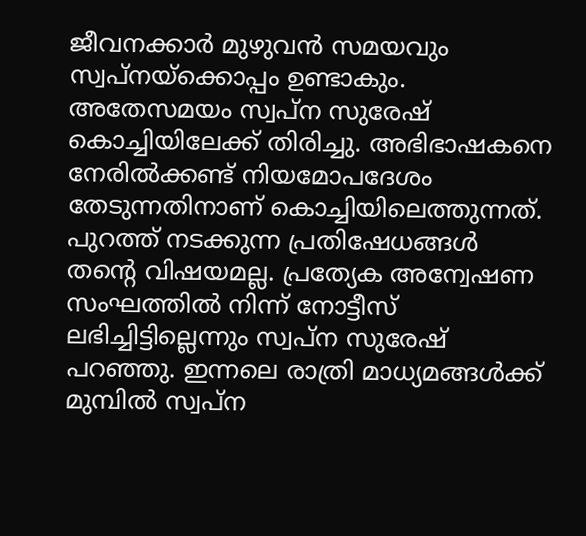ജീവനക്കാര്‍ മുഴുവന്‍ സമയവും സ്വപ്‍നയ്ക്കൊപ്പം ഉണ്ടാകും. അതേസമയം സ്വപ്ന സുരേഷ് കൊച്ചിയിലേക്ക് തിരിച്ചു. അഭിഭാഷകനെ നേരിൽക്കണ്ട് നിയമോപദേശം തേടുന്നതിനാണ് കൊച്ചിയിലെത്തുന്നത്. പുറത്ത് നടക്കുന്ന പ്രതിഷേധങ്ങൾ തൻ്റെ വിഷയമല്ല. പ്രത്യേക അന്വേഷണ സംഘത്തിൽ നിന്ന് നോട്ടീസ് ലഭിച്ചിട്ടില്ലെന്നും സ്വപ്ന സുരേഷ് പറഞ്ഞു. ഇന്നലെ രാത്രി മാധ്യമങ്ങൾക്ക് മുമ്പിൽ സ്വപ്‍ന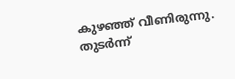കുഴഞ്ഞ് വീണിരുന്നു. തുടർന്ന്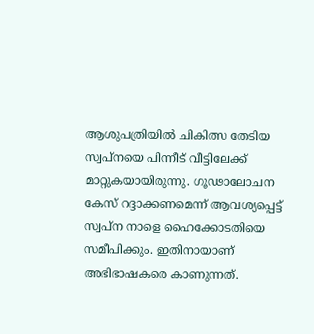ആശുപത്രിയിൽ ചികിത്സ തേടിയ സ്വപ്നയെ പിന്നീട് വീട്ടിലേക്ക് മാറ്റുകയായിരുന്നു. ഗൂഢാലോചന കേസ് റദ്ദാക്കണമെന്ന് ആവശ്യപ്പെട്ട് സ്വപ്ന നാളെ ഹൈക്കോടതിയെ സമീപിക്കും. ഇതിനായാണ്  അഭിഭാഷകരെ കാണുന്നത്.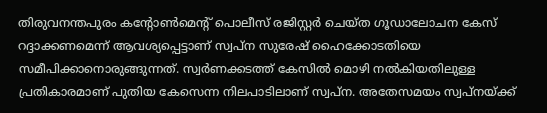തിരുവനന്തപുരം കന്‍റോൺമെന്‍റ് പൊലീസ് രജിസ്റ്റർ ചെയ്ത ഗൂഡാലോചന കേസ് റദ്ദാക്കണമെന്ന് ആവശ്യപ്പെട്ടാണ് സ്വപ്ന സുരേഷ് ഹൈക്കോടതിയെ സമീപിക്കാനൊരുങ്ങുന്നത്. സ്വർണക്കടത്ത് കേസിൽ മൊഴി നൽകിയതിലുള്ള പ്രതികാരമാണ് പുതിയ കേസെന്ന നിലപാടിലാണ് സ്വപ്ന. അതേസമയം സ്വപ്നയ്ക്ക്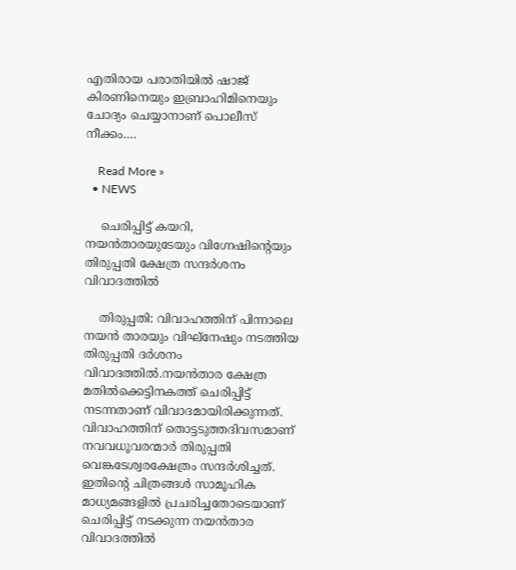എതിരായ പരാതിയില്‍ ഷാജ് കിരണിനെയും ഇബ്രാഹിമിനെയും ചോദ്യം ചെയ്യാനാണ് പൊലീസ് നീക്കം.…

    Read More »
  • NEWS

    ചെരിപ്പിട്ട് കയറി, നയൻതാരയുടേയും വിഗ്നേഷിന്റെയും തിരുപ്പതി ക്ഷേത്ര സന്ദർശനം വിവാദത്തിൽ

    തിരുപ്പതി: വിവാഹത്തിന് പിന്നാലെ നയൻ താരയും വിഘ്നേഷും നടത്തിയ തിരുപ്പതി ദർശനം വിവാദത്തിൽ.നയൻതാര ക്ഷേത്ര മതിൽക്കെട്ടിനകത്ത് ചെരിപ്പിട്ട് നടന്നതാണ് വിവാദമായിരിക്കുന്നത്. വിവാഹത്തിന് തൊട്ടടുത്തദിവസമാണ് നവവധൂവരന്മാർ തിരുപ്പതി വെങ്കടേശ്വരക്ഷേത്രം സന്ദർശിച്ചത്. ഇതിന്റെ ചിത്രങ്ങൾ സാമൂഹിക മാധ്യമങ്ങളിൽ പ്രചരിച്ചതോടെയാണ്  ചെരിപ്പിട്ട് നടക്കുന്ന നയൻതാര വിവാദത്തിൽ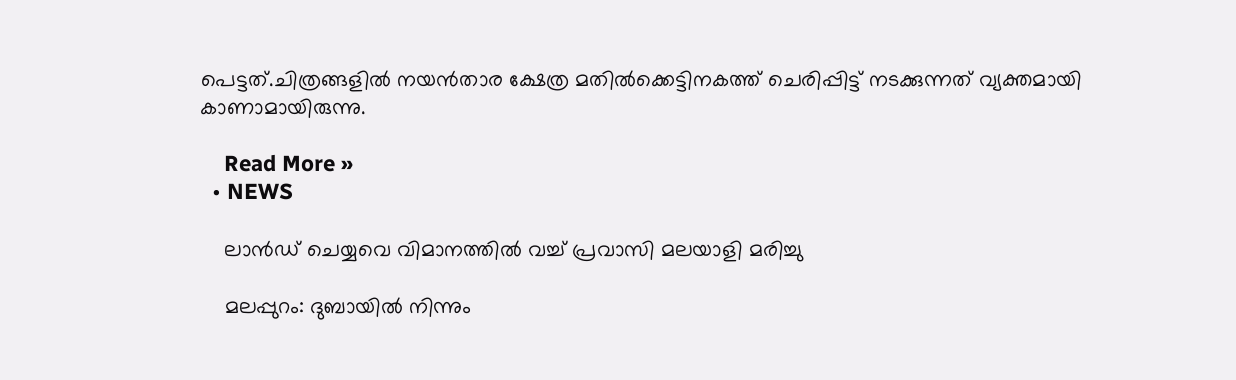പെട്ടത്.ചിത്രങ്ങളിൽ നയൻതാര ക്ഷേത്ര മതിൽക്കെട്ടിനകത്ത് ചെരിപ്പിട്ട് നടക്കുന്നത് വ്യക്തമായി കാണാമായിരുന്നു.

    Read More »
  • NEWS

    ലാൻഡ് ചെയ്യവെ വിമാനത്തിൽ വച്ച് പ്രവാസി മലയാളി മരിച്ചു

    മലപ്പുറം: ദുബായിൽ നിന്നും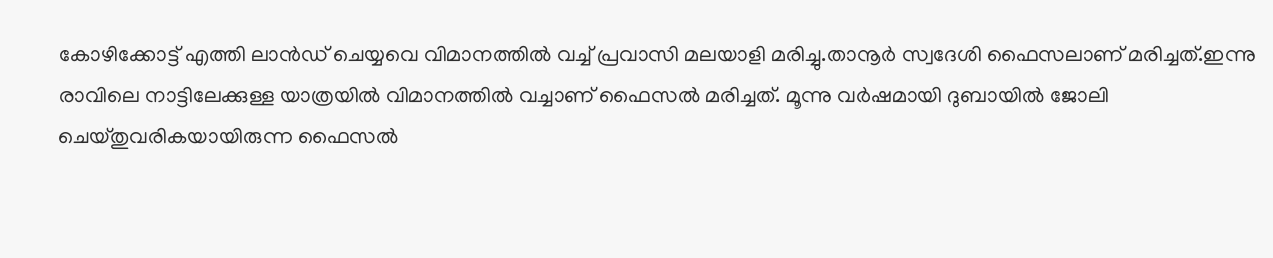കോഴിക്കോട്ട് എത്തി ലാൻഡ് ചെയ്യവെ വിമാനത്തിൽ വച്ച് പ്രവാസി മലയാളി മരിച്ചു.താനൂർ സ്വദേശി ഫൈസലാണ് മരിച്ചത്.ഇന്നു രാവിലെ നാട്ടിലേക്കുള്ള യാത്രയിൽ വിമാനത്തിൽ വച്ചാണ് ഫൈസൽ മരിച്ചത്. മൂന്നു വർഷമായി ദുബായിൽ ജോലി ചെയ്തുവരികയായിരുന്ന ഫൈസൽ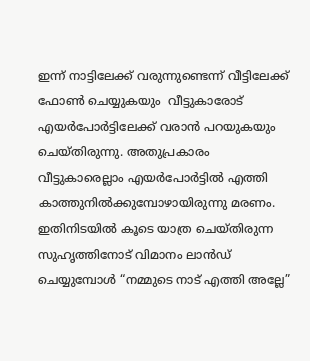ഇന്ന് നാട്ടിലേക്ക് വരുന്നുണ്ടെന്ന് വീട്ടിലേക്ക് ഫോൺ ചെയ്യുകയും  വീട്ടുകാരോട് എയർപോർട്ടിലേക്ക് വരാൻ പറയുകയും ചെയ്തിരുന്നു. അതുപ്രകാരം വീട്ടുകാരെല്ലാം എയർപോർട്ടിൽ എത്തി കാത്തുനിൽക്കുമ്പോഴായിരുന്നു മരണം. ഇതിനിടയിൽ കൂടെ യാത്ര ചെയ്തിരുന്ന സുഹൃത്തിനോട് വിമാനം ലാൻഡ് ചെയ്യുമ്പോൾ “നമ്മുടെ നാട് എത്തി അല്ലേ”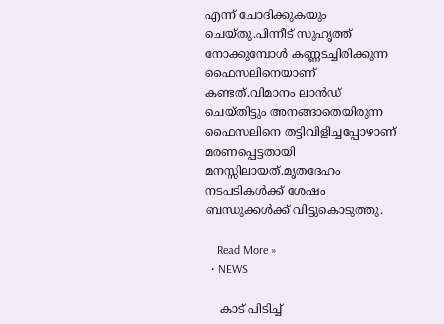എന്ന് ചോദിക്കുകയും ചെയ്തു.പിന്നീട് സുഹൃത്ത് നോക്കുമ്പോൾ കണ്ണടച്ചിരിക്കുന്ന ഫൈസലിനെയാണ് കണ്ടത്.വിമാനം ലാൻഡ് ചെയ്തിട്ടും അനങ്ങാതെയിരുന്ന ഫൈസലിനെ തട്ടിവിളിച്ചപ്പോഴാണ് മരണപ്പെട്ടതായി മനസ്സിലായത്.മൃതദേഹം നടപടികൾക്ക് ശേഷം ബന്ധുക്കൾക്ക് വിട്ടുകൊടുത്തു.

    Read More »
  • NEWS

    കാട് പിടിച്ച്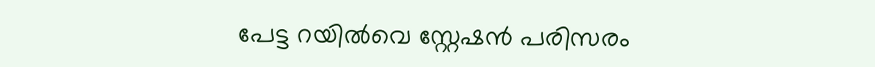പേട്ട റയിൽവെ സ്റ്റേഷൻ പരിസരം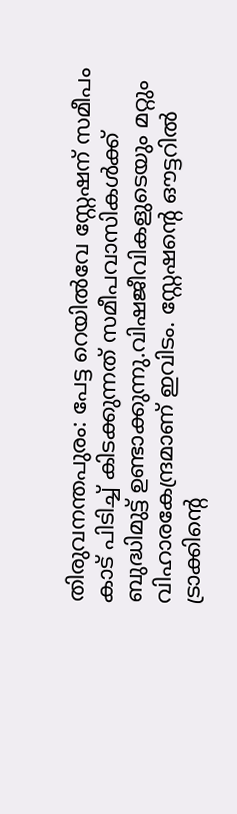തിരുവനന്തപുരം: പേട്ട റെയിൽവേ സ്റ്റേഷന് സമീപം കാട് പിടിച്ച് കിടക്കുന്നത് സമീപവാസികൾക്ക് ബുദ്ധിമുട്ട് ഉണ്ടാക്കുന്നു.വിഷജീവികളുടെയും മറ്റും വിഹാരകേന്ദ്രമാണ് ഇവിടം. സ്റ്റേഷന്റെ ഔട്ടറിൽ ട്രാക്കിന്റെ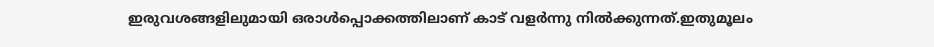ഇരുവശങ്ങളിലുമായി ഒരാൾപ്പൊക്കത്തിലാണ് കാട് വളർന്നു നിൽക്കുന്നത്.ഇതുമൂലം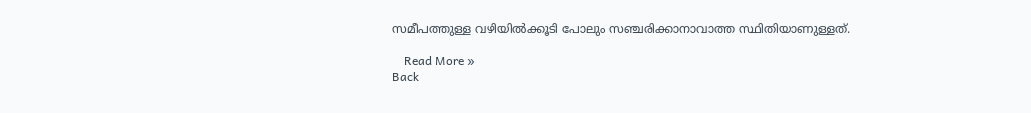സമീപത്തുള്ള വഴിയിൽക്കൂടി പോലും സഞ്ചരിക്കാനാവാത്ത സ്ഥിതിയാണുള്ളത്.

    Read More »
Back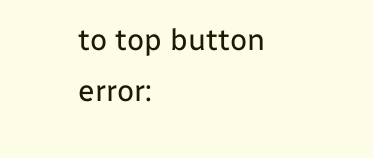to top button
error: